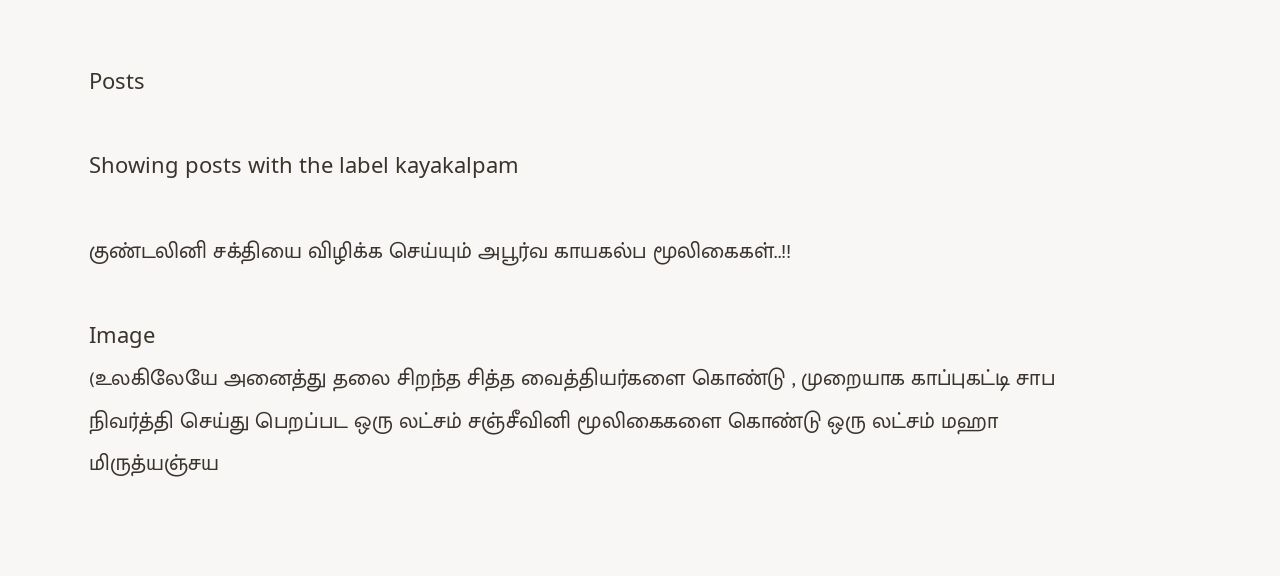Posts

Showing posts with the label kayakalpam

குண்டலினி சக்தியை விழிக்க செய்யும் அபூர்வ காயகல்ப மூலிகைகள்..!!

Image
(உலகிலேயே அனைத்து தலை சிறந்த சித்த வைத்தியர்களை கொண்டு , முறையாக காப்புகட்டி சாப நிவர்த்தி செய்து பெறப்பட ஒரு லட்சம் சஞ்சீவினி மூலிகைகளை கொண்டு ஒரு லட்சம் மஹா மிருத்யஞ்சய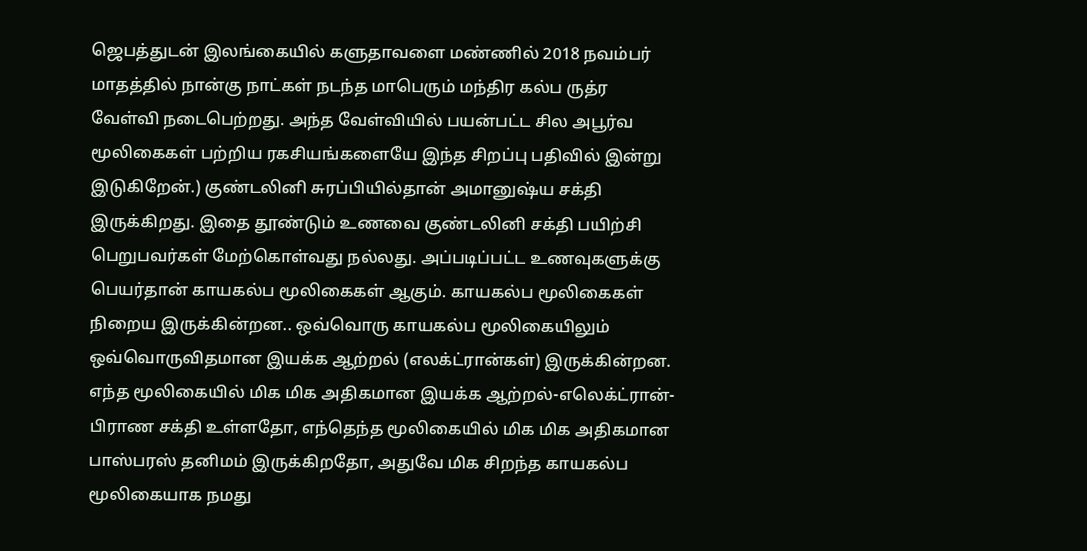ஜெபத்துடன் இலங்கையில் களுதாவளை மண்ணில் 2018 நவம்பர் மாதத்தில் நான்கு நாட்கள் நடந்த மாபெரும் மந்திர கல்ப ருத்ர வேள்வி நடைபெற்றது. அந்த வேள்வியில் பயன்பட்ட சில அபூர்வ மூலிகைகள் பற்றிய ரகசியங்களையே இந்த சிறப்பு பதிவில் இன்று  இடுகிறேன்.) குண்டலினி சுரப்பியில்தான் அமானுஷ்ய சக்தி இருக்கிறது. இதை தூண்டும் உணவை குண்டலினி சக்தி பயிற்சி பெறுபவர்கள் மேற்கொள்வது நல்லது. அப்படிப்பட்ட உணவுகளுக்கு பெயர்தான் காயகல்ப மூலிகைகள் ஆகும். காயகல்ப மூலிகைகள் நிறைய இருக்கின்றன.. ஒவ்வொரு காயகல்ப மூலிகையிலும் ஒவ்வொருவிதமான இயக்க ஆற்றல் (எலக்ட்ரான்கள்) இருக்கின்றன. எந்த மூலிகையில் மிக மிக அதிகமான இயக்க ஆற்றல்-எலெக்ட்ரான்-பிராண சக்தி உள்ளதோ, எந்தெந்த மூலிகையில் மிக மிக அதிகமான பாஸ்பரஸ் தனிமம் இருக்கிறதோ, அதுவே மிக சிறந்த காயகல்ப மூலிகையாக நமது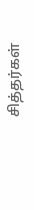சித்தர்கள்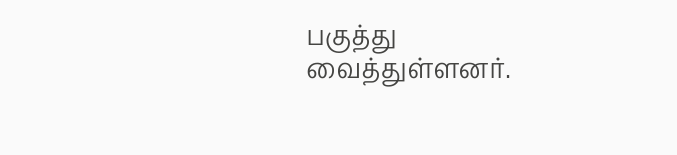பகுத்து வைத்துள்ளனர்.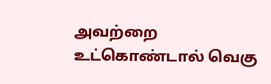அவற்றை உட்கொண்டால் வெகு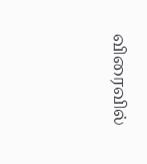விரைவில்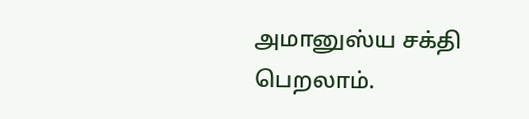அமானுஸ்ய சக்தி பெறலாம்.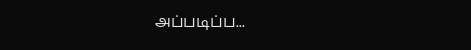அப்படிப்ப...